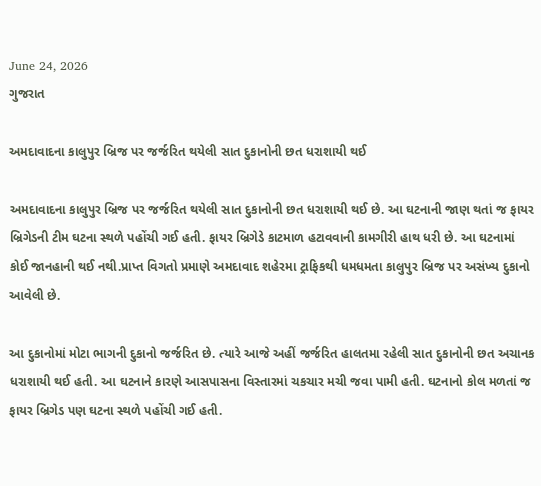June 24, 2026
ગુજરાત

અમદાવાદના કાલુપુર બ્રિજ પર જર્જરિત થયેલી સાત દુકાનોની છત ધરાશાયી થઈ

અમદાવાદના કાલુપુર બ્રિજ પર જર્જરિત થયેલી સાત દુકાનોની છત ધરાશાયી થઈ છે. આ ઘટનાની જાણ થતાં જ ફાયર બ્રિગેડની ટીમ ઘટના સ્થળે પહોંચી ગઈ હતી. ફાયર બ્રિગેડે કાટમાળ હટાવવાની કામગીરી હાથ ધરી છે. આ ઘટનામાં કોઈ જાનહાની થઈ નથી.પ્રાપ્ત વિગતો પ્રમાણે અમદાવાદ શહેરમા ટ્રાફિકથી ધમધમતા કાલુપુર બ્રિજ પર અસંખ્ય દુકાનો આવેલી છે.

આ દુકાનોમાં મોટા ભાગની દુકાનો જર્જરિત છે. ત્યારે આજે અહીં જર્જરિત હાલતમા રહેલી સાત દુકાનોની છત અચાનક ધરાશાયી થઈ હતી. આ ઘટનાને કારણે આસપાસના વિસ્તારમાં ચકચાર મચી જવા પામી હતી. ઘટનાનો કોલ મળતાં જ ફાયર બ્રિગેડ પણ ઘટના સ્થળે પહોંચી ગઈ હતી.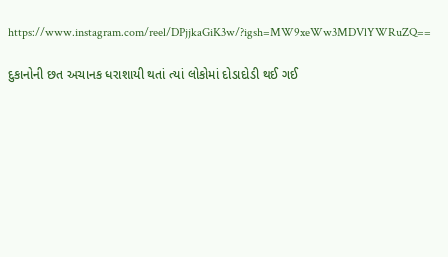https://www.instagram.com/reel/DPjjkaGiK3w/?igsh=MW9xeWw3MDVlYWRuZQ==

દુકાનોની છત અચાનક ધરાશાયી થતાં ત્યાં લોકોમાં દોડાદોડી થઈ ગઈ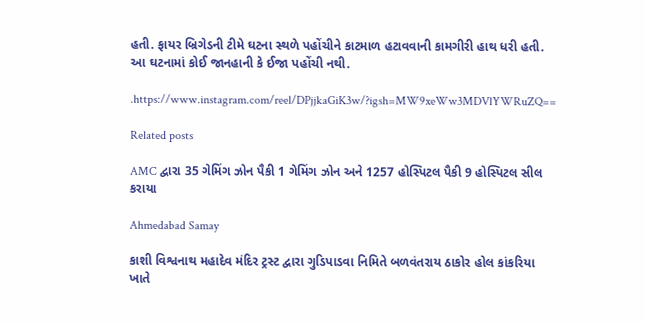હતી. ફાયર બ્રિગેડની ટીમે ઘટના સ્થળે પહોંચીને કાટમાળ હટાવવાની કામગીરી હાથ ધરી હતી. આ ઘટનામાં કોઈ જાનહાની કે ઈજા પહોંચી નથી.

.https://www.instagram.com/reel/DPjjkaGiK3w/?igsh=MW9xeWw3MDVlYWRuZQ==

Related posts

AMC દ્વારા 35 ગેમિંગ ઝોન પૈકી 1 ગેમિંગ ઝોન અને 1257 હોસ્પિટલ પૈકી 9 હોસ્પિટલ સીલ કરાયા

Ahmedabad Samay

કાશી વિશ્વનાથ મહાદેવ મંદિર ટ્રસ્ટ દ્વારા ગુડિપાડવા નિમિતે બળવંતરાય ઠાકોર હોલ કાંકરિયા ખાતે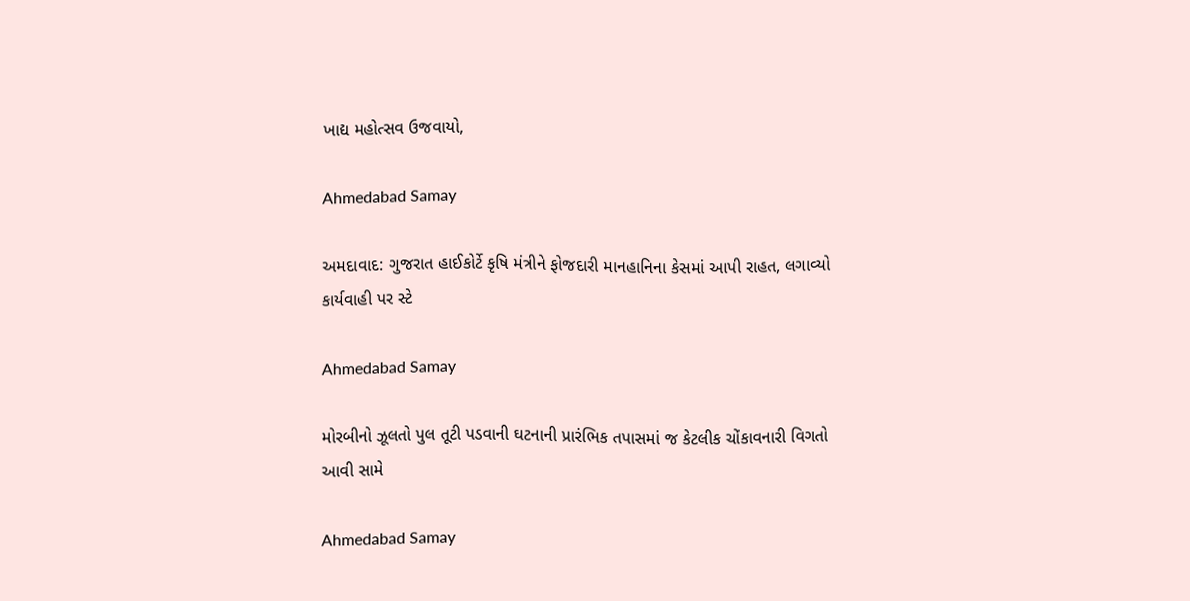ખાદ્ય મહોત્સવ ઉજવાયો,

Ahmedabad Samay

અમદાવાદ: ગુજરાત હાઈકોર્ટે કૃષિ મંત્રીને ફોજદારી માનહાનિના કેસમાં આપી રાહત, લગાવ્યો કાર્યવાહી પર સ્ટે

Ahmedabad Samay

મોરબીનો ઝૂલતો પુલ તૂટી પડવાની ઘટનાની પ્રારંભિક તપાસમાં જ કેટલીક ચોંકાવનારી વિગતો આવી સામે

Ahmedabad Samay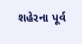શહેરના પૂર્વ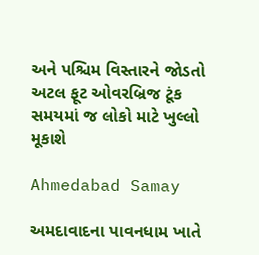અને પશ્ચિમ વિસ્તારને જોડતો અટલ ફૂટ ઓવરબ્રિજ ટૂંક સમયમાં જ લોકો માટે ખુલ્લો મૂકાશે

Ahmedabad Samay

અમદાવાદના પાવનધામ ખાતે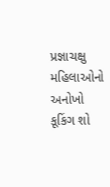પ્રજ્ઞાચક્ષુ મહિલાઓનો અનોખો કૂકિંગ શો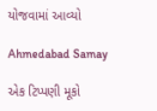યોજવામાં આવ્યો

Ahmedabad Samay

એક ટિપ્પણી મૂકો